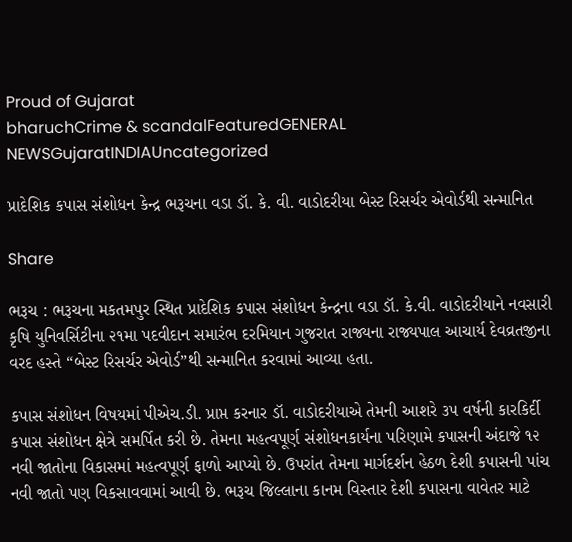Proud of Gujarat
bharuchCrime & scandalFeaturedGENERAL NEWSGujaratINDIAUncategorized

પ્રાદેશિક કપાસ સંશોધન કેન્દ્ર ભરૂચના વડા ડૉ. કે. વી. વાડોદરીયા બેસ્ટ રિસર્ચર એવોર્ડથી સન્માનિત

Share

ભરૂચ : ભરૂચના મકતમપુર સ્થિત પ્રાદેશિક કપાસ સંશોધન કેન્દ્રના વડા ડૉ. કે.વી. વાડોદરીયાને નવસારી કૃષિ યુનિવર્સિટીના ૨૧મા પદવીદાન સમારંભ દરમિયાન ગુજરાત રાજ્યના રાજ્યપાલ આચાર્ય દેવવ્રતજીના વરદ હસ્તે “બેસ્ટ રિસર્ચર એવોર્ડ”થી સન્માનિત કરવામાં આવ્યા હતા.

કપાસ સંશોધન વિષયમાં પીએચ.ડી. પ્રાપ્ત કરનાર ડૉ. વાડોદરીયાએ તેમની આશરે ૩૫ વર્ષની કારકિર્દી કપાસ સંશોધન ક્ષેત્રે સમર્પિત કરી છે. તેમના મહત્વપૂર્ણ સંશોધનકાર્યના પરિણામે કપાસની અંદાજે ૧૨ નવી જાતોના વિકાસમાં મહત્વપૂર્ણ ફાળો આપ્યો છે. ઉપરાંત તેમના માર્ગદર્શન હેઠળ દેશી કપાસની પાંચ નવી જાતો પણ વિકસાવવામાં આવી છે. ભરૂચ જિલ્લાના કાનમ વિસ્તાર દેશી કપાસના વાવેતર માટે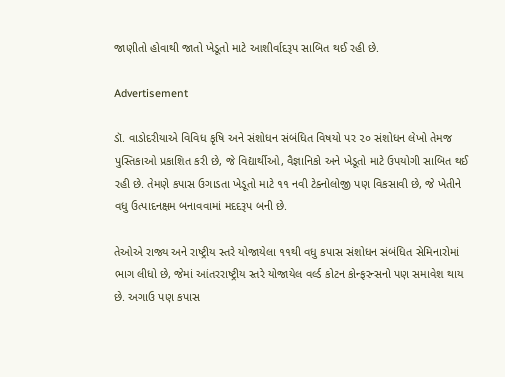જાણીતો હોવાથી જાતો ખેડૂતો માટે આશીર્વાદરૂપ સાબિત થઈ રહી છે.

Advertisement

ડૉ. વાડોદરીયાએ વિવિધ કૃષિ અને સંશોધન સંબંધિત વિષયો પર ૨૦ સંશોધન લેખો તેમજ પુસ્તિકાઓ પ્રકાશિત કરી છે, જે વિદ્યાર્થીઓ, વૈજ્ઞાનિકો અને ખેડૂતો માટે ઉપયોગી સાબિત થઈ રહી છે. તેમણે કપાસ ઉગાડતા ખેડૂતો માટે ૧૧ નવી ટેક્નોલોજી પણ વિકસાવી છે, જે ખેતીને વધુ ઉત્પાદનક્ષમ બનાવવામાં મદદરૂપ બની છે.

તેઓએ રાજ્ય અને રાષ્ટ્રીય સ્તરે યોજાયેલા ૧૧થી વધુ કપાસ સંશોધન સંબંધિત સેમિનારોમાં ભાગ લીધો છે, જેમાં આંતરરાષ્ટ્રીય સ્તરે યોજાયેલ વર્લ્ડ કોટન કોન્ફરન્સનો પણ સમાવેશ થાય છે. અગાઉ પણ કપાસ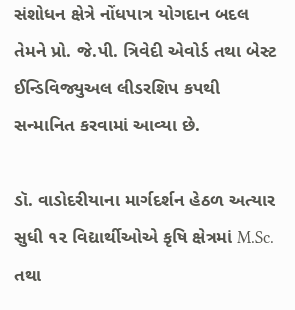સંશોધન ક્ષેત્રે નોંધપાત્ર યોગદાન બદલ તેમને પ્રો. જે.પી. ત્રિવેદી એવોર્ડ તથા બેસ્ટ ઈન્ડિવિજ્યુઅલ લીડરશિપ કપથી સન્માનિત કરવામાં આવ્યા છે.

ડૉ. વાડોદરીયાના માર્ગદર્શન હેઠળ અત્યાર સુધી ૧૨ વિદ્યાર્થીઓએ કૃષિ ક્ષેત્રમાં M.Sc. તથા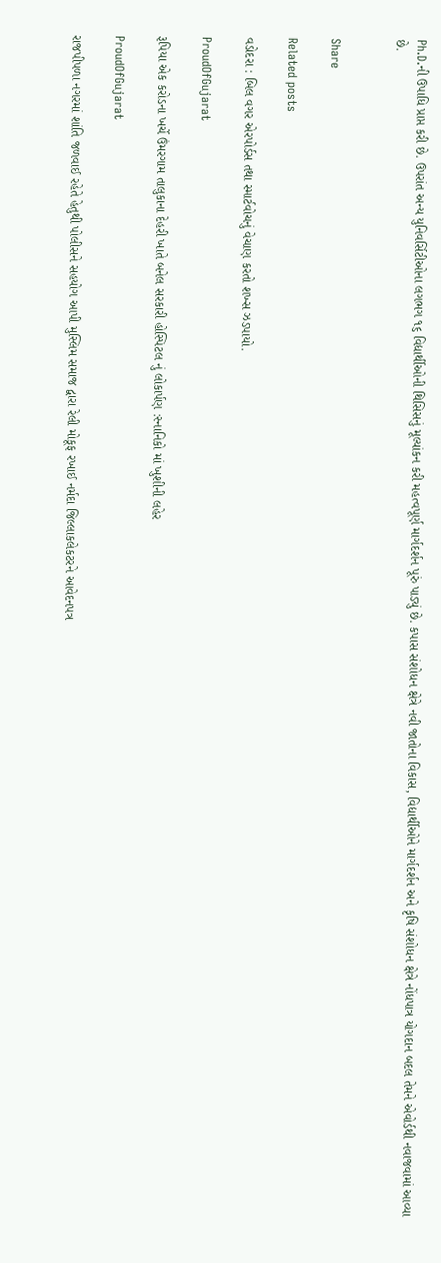Ph.D.ની ઉપાધિ પ્રાપ્ત કરી છે. ઉપરાંત અન્ય યુનિવર્સિટીઓના લગભગ ૧૬ વિદ્યાર્થીઓની થિસિસનું મૂલ્યાંકન કરી મહત્વપૂર્ણ માર્ગદર્શન પૂરું પાડ્યું છે. કપાસ સંશોધન ક્ષેત્રે નવી જાતોના વિકાસ, વિદ્યાર્થીઓને માર્ગદર્શન અને કૃષિ સંશોધન ક્ષેત્રે નોંધપાત્ર યોગદાન બદલ તેમને એવોર્ડથી નવાજવામાં આવ્યા છે.


Share

Related posts

વડોદરા : બિલ વગર એરપોર્ડસ તથા સ્માર્ટવોચનું વેચાણ કરતો શખ્સ ઝડપાયો.

ProudOfGujarat

રૂપિયા એક કરોડના ખર્ચે ઉંમરગામ તાલુકાના દેહરી ખાતે બનેલ સરકારી હોસ્પિટલ નું લોકાર્પણ :સ્નાનિકો માં ખુશીની લહેર

ProudOfGujarat

રાજપીપળા નગરમાં શાંતિ જળવાઈ રહેતે હેતુથી પોલીસને સહયોગ આપી મુસ્લિમ સમાજ દ્વારા રેલી મોકૂફ રખાઈ નર્મદા જિલ્લાકલેકટરને આવેદનપત્ર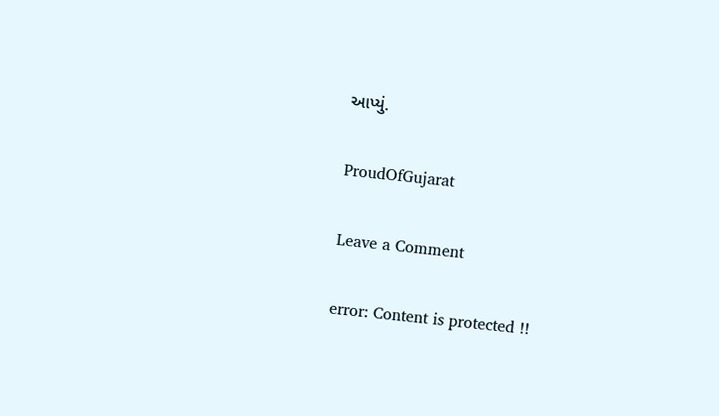આપ્યું.

ProudOfGujarat

Leave a Comment

error: Content is protected !!